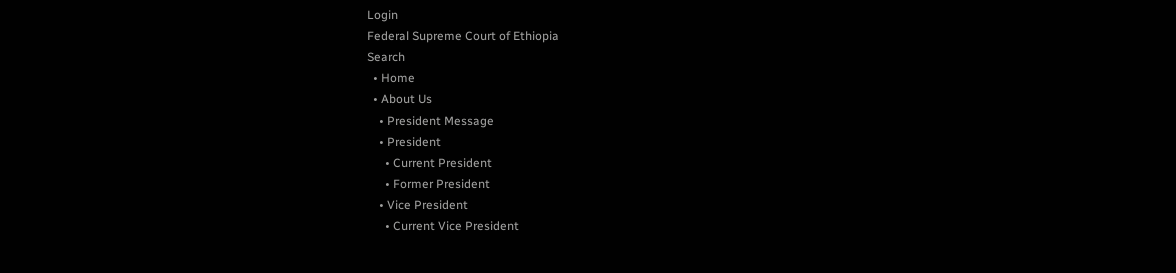Login
Federal Supreme Court of Ethiopia
Search
  • Home
  • About Us
    • President Message
    • President
      • Current President
      • Former President
    • Vice President
      • Current Vice President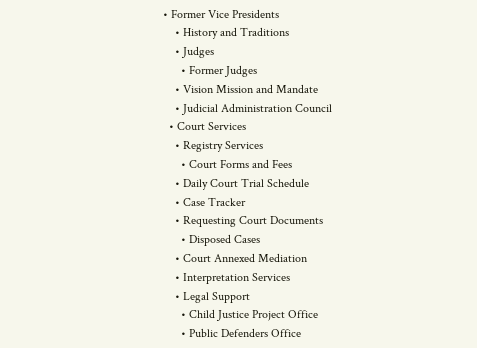• Former Vice Presidents
    • History and Traditions
    • Judges
      • Former Judges
    • Vision Mission and Mandate
    • Judicial Administration Council
  • Court Services
    • Registry Services
      • Court Forms and Fees
    • Daily Court Trial Schedule
    • Case Tracker
    • Requesting Court Documents
      • Disposed Cases
    • Court Annexed Mediation
    • Interpretation Services
    • Legal Support
      • Child Justice Project Office
      • Public Defenders Office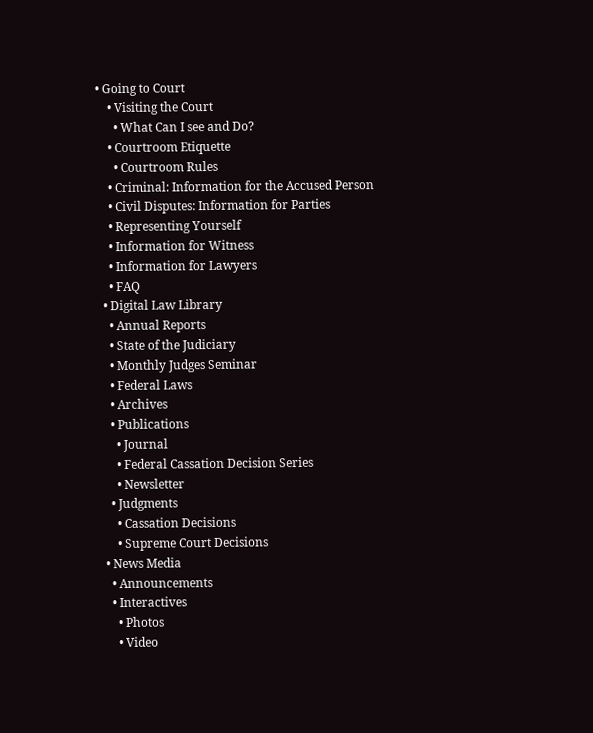• Going to Court
    • Visiting the Court
      • What Can I see and Do?
    • Courtroom Etiquette
      • Courtroom Rules
    • Criminal: Information for the Accused Person
    • Civil Disputes: Information for Parties
    • Representing Yourself
    • Information for Witness
    • Information for Lawyers
    • FAQ
  • Digital Law Library
    • Annual Reports
    • State of the Judiciary
    • Monthly Judges Seminar
    • Federal Laws
    • Archives
    • Publications
      • Journal
      • Federal Cassation Decision Series
      • Newsletter
    • Judgments
      • Cassation Decisions
      • Supreme Court Decisions
  • News Media
    • Announcements
    • Interactives
      • Photos
      • Video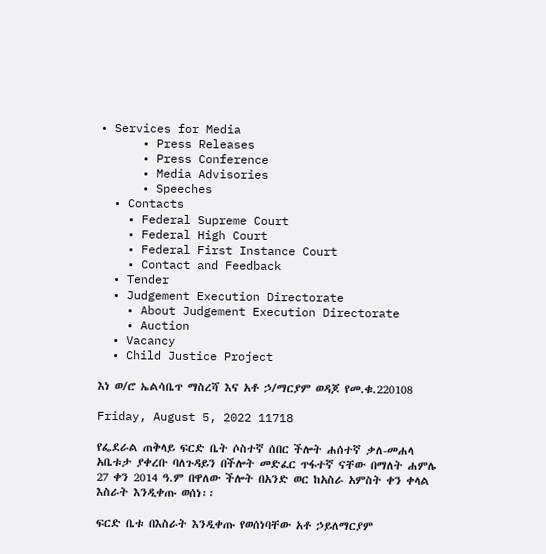• Services for Media
      • Press Releases
      • Press Conference
      • Media Advisories
      • Speeches
  • Contacts
    • Federal Supreme Court
    • Federal High Court
    • Federal First Instance Court
    • Contact and Feedback
  • Tender
  • Judgement Execution Directorate
    • About Judgement Execution Directorate
    • Auction
  • Vacancy
  • Child Justice Project

እነ ወ/ሮ ኤልሳቤጥ ማስረሻ እና አቶ ኃ/ማርያም ወዳጆ የመ.ቁ.220108

Friday, August 5, 2022 11718

የፌደራል ጠቅላይ ፍርድ ቤት ሶስተኛ ሰበር ችሎት ሐሰተኛ ቃለ-መሐላ አቤቱታ ያቀረቡ ባለጉዳይን በችሎት መድፈር ጥፋተኛ ናቸው በማለት ሐምሌ 27 ቀን 2014 ዓ.ም በዋለው ችሎት በአንድ ወር ከአስራ አምስት ቀን ቀላል እስራት እንዲቀጡ ወሰነ፡፡

ፍርድ ቤቱ በእስራት እንዲቀጡ የወሰነባቸው አቶ ኃይለማርያም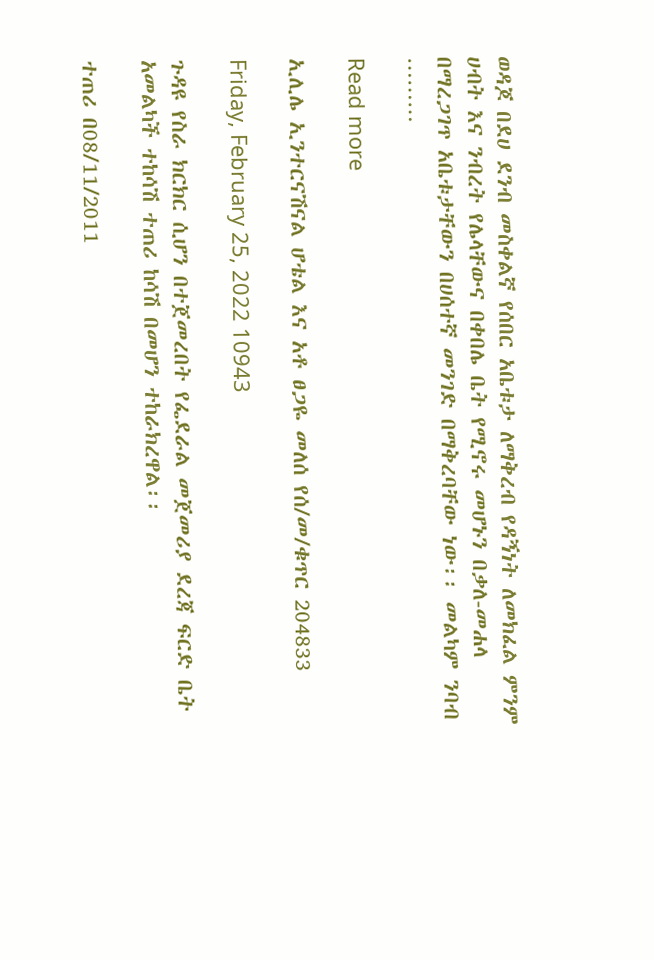ወዳጆ በደሀ ደንብ መስቀልኛ የሰበር አቤቱታ ለማቅረብ የዳኝነት ለመክፈል ምንም ሀብት እና ንብረት የሌላቸውና በቀበሌ ቤት የሚኖሩ መሆኑን በቃለ-መሐላ በማረጋገጥ አቤቱታቸውን በሀሰተኛ መንገድ በማቅረባቸው ነው፡፡ መልካም ንባብ ………

Read more

ኢሊሌ ኢንተርናሽናል ሆቴል እና አቶ ፀጋዬ መለሰ የሰ/መ/ቁጥር 204833

Friday, February 25, 2022 10943

ጉዳዩ የስራ ክርክር ሲሆን በተጀመረበት የፌደራል መጀመሪያ ደረጃ ፍርድ ቤት አመልካች ተከሳሽ ተጠሪ ከሳሽ በመሆን ተከራክረዋል፡፡

ተጠሪ በ08/11/2011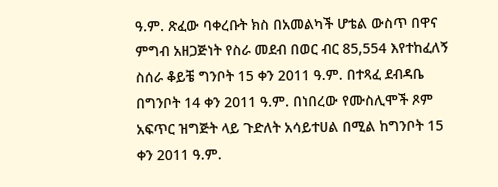ዓ.ም. ጽፈው ባቀረቡት ክስ በአመልካች ሆቴል ውስጥ በዋና ምግብ አዘጋጅነት የስራ መደብ በወር ብር 85,554 እየተከፈለኝ ስሰራ ቆይቼ ግንቦት 15 ቀን 2011 ዓ.ም. በተጻፈ ደብዳቤ በግንቦት 14 ቀን 2011 ዓ.ም. በነበረው የሙስሊሞች ጾም አፍጥር ዝግጅት ላይ ጉድለት አሳይተሀል በሚል ከግንቦት 15 ቀን 2011 ዓ.ም.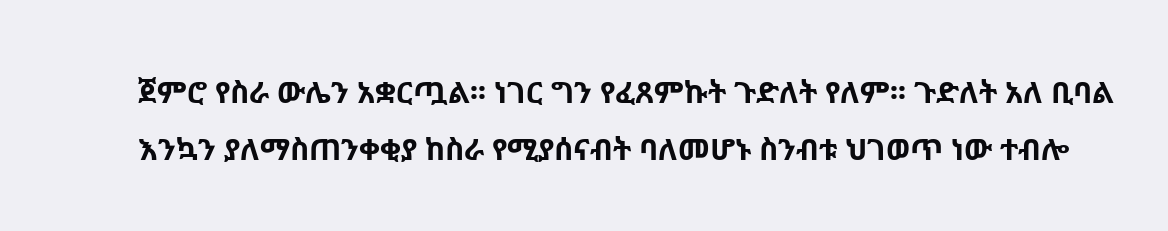ጀምሮ የስራ ውሌን አቋርጧል፡፡ ነገር ግን የፈጸምኩት ጉድለት የለም፡፡ ጉድለት አለ ቢባል እንኳን ያለማስጠንቀቂያ ከስራ የሚያሰናብት ባለመሆኑ ስንብቱ ህገወጥ ነው ተብሎ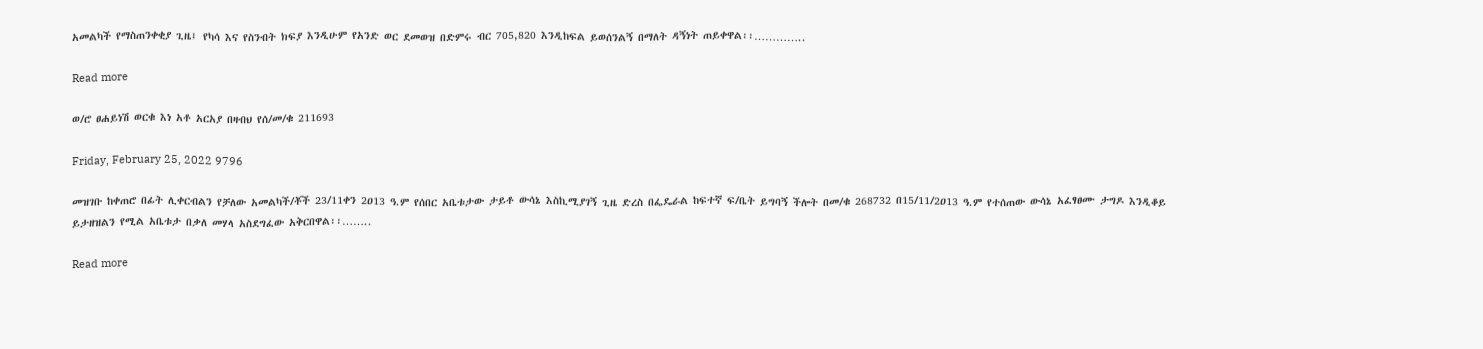አመልካች የማስጠንቀቂያ ጊዜ፤ የካሳ እና የስንብት ክፍያ እንዲሁም የአንድ ወር ደመወዝ በድምሩ ብር 705,820 እንዲከፍል ይወሰንልኝ በማለት ዳኝነት ጠይቀዋል፡፡…………..

Read more

ወ/ሮ ፀሐይነሽ ወርቁ እነ አቶ አርአያ በዛብህ የሰ/መ/ቁ 211693

Friday, February 25, 2022 9796

መዝገቡ ከቀጠሮ በፊት ሊቀርብልን የቻለው አመልካች/ቾች 23/11ቀን 2ዐ13 ዓ.ም የሰበር አቤቱታው ታይቶ ውሳኔ እስኪሚያገኝ ጊዜ ድረስ በፌዴራል ከፍተኛ ፍ/ቤት ይግባኝ ችሎት በመ/ቁ 268732 በ15/11/2ዐ13 ዓ.ም የተሰጠው ውሳኔ አፈፃፀሙ ታግዶ እንዲቆይ ይታዘዝልን የሚል አቤቱታ በቃለ መሃላ አስደግፈው አቅርበዋል፡፡……..

Read more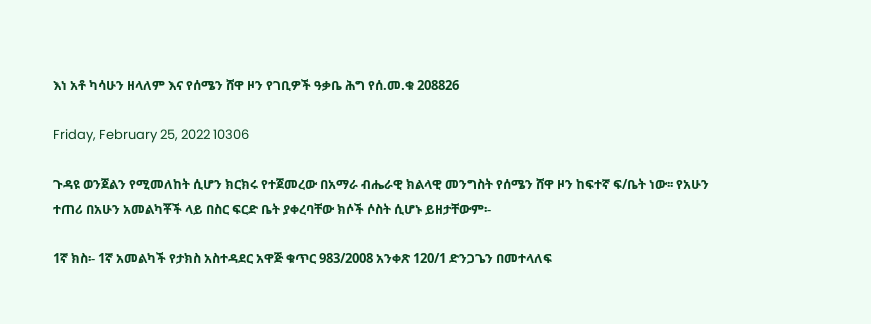እነ አቶ ካሳሁን ዘላለም እና የሰሜን ሸዋ ዞን የገቢዎች ዓቃቤ ሕግ የሰ.መ.ቁ 208826

Friday, February 25, 2022 10306

ጉዳዩ ወንጀልን የሚመለከት ሲሆን ክርክሩ የተጀመረው በአማራ ብሔራዊ ክልላዊ መንግስት የሰሜን ሸዋ ዞን ከፍተኛ ፍ/ቤት ነው፡፡ የአሁን ተጠሪ በአሁን አመልካቾች ላይ በስር ፍርድ ቤት ያቀረባቸው ክሶች ሶስት ሲሆኑ ይዘታቸውም፡-

1ኛ ክስ፡- 1ኛ አመልካች የታክስ አስተዳደር አዋጅ ቁጥር 983/2008 አንቀጽ 120/1 ድንጋጌን በመተላለፍ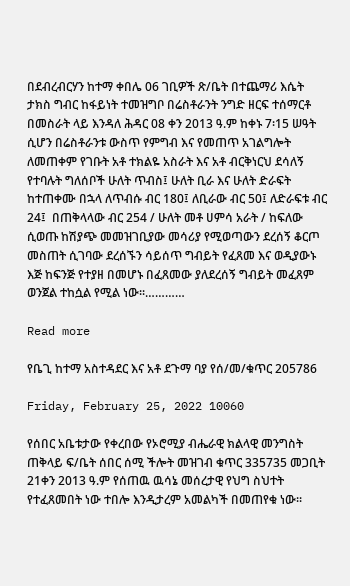በደብረብርሃን ከተማ ቀበሌ 06 ገቢዎች ጽ/ቤት በተጨማሪ እሴት ታክስ ግብር ከፋይነት ተመዝግቦ በሬስቶራንት ንግድ ዘርፍ ተሰማርቶ በመስራት ላይ እንዳለ ሕዳር 08 ቀን 2013 ዓ.ም ከቀኑ 7፡15 ሠዓት ሲሆን በሬስቶራንቱ ውስጥ የምግብ እና የመጠጥ አገልግሎት ለመጠቀም የገቡት አቶ ተክልዬ አስራት እና አቶ ብርቅነርህ ደሳለኝ የተባሉት ግለሰቦች ሁለት ጥብስ፤ ሁለት ቢራ እና ሁለት ድራፍት ከተጠቀሙ በኋላ ለጥብሱ ብር 180፤ ለቢራው ብር 50፤ ለድራፍቱ ብር 24፤  በጠቅላላው ብር 254 / ሁለት መቶ ሀምሳ አራት / ከፍለው ሲወጡ ከሽያጭ መመዝገቢያው መሳሪያ የሚወጣውን ደረሰኝ ቆርጦ መስጠት ሲገባው ደረሰኙን ሳይሰጥ ግብይት የፈጸመ እና ወዲያውኑ እጅ ከፍንጅ የተያዘ በመሆኑ በፈጸመው ያለደረሰኝ ግብይት መፈጸም ወንጀል ተከሷል የሚል ነው፡፡…………

Read more

የቤጊ ከተማ አስተዳደር እና አቶ ደጉማ ባያ የሰ/መ/ቁጥር 205786

Friday, February 25, 2022 10060

የሰበር አቤቱታው የቀረበው የኦሮሚያ ብሔራዊ ክልላዊ መንግስት ጠቅላይ ፍ/ቤት ሰበር ሰሚ ችሎት መዝገብ ቁጥር 335735 መጋቢት 21ቀን 2013 ዓ.ም የሰጠዉ ዉሳኔ መሰረታዊ የህግ ስህተት የተፈጸመበት ነው ተበሎ እንዲታረም አመልካች በመጠየቁ ነው፡፡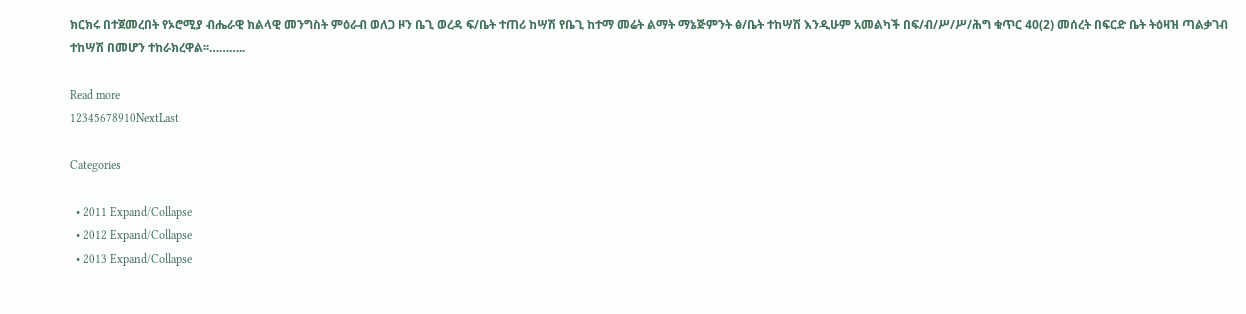ክርክሩ በተጀመረበት የኦሮሚያ ብሔራዊ ክልላዊ መንግስት ምዕራብ ወለጋ ዞን ቤጊ ወረዳ ፍ/ቤት ተጠሪ ከሣሽ የቤጊ ከተማ መሬት ልማት ማኔጅምንት ፅ/ቤት ተከሣሽ እንዲሁም አመልካች በፍ/ብ/ሥ/ሥ/ሕግ ቁጥር 40(2) መሰረት በፍርድ ቤት ትዕዛዝ ጣልቃገብ ተከሣሽ በመሆን ተከራክረዋል፡፡………..

Read more
12345678910NextLast

Categories

  • 2011 Expand/Collapse
  • 2012 Expand/Collapse
  • 2013 Expand/Collapse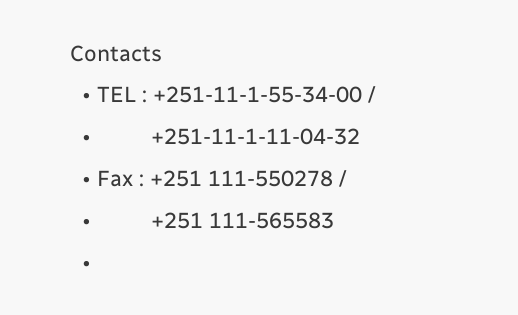Contacts
  • TEL : +251-11-1-55-34-00 /
  •          +251-11-1-11-04-32
  • Fax : +251 111-550278 /
  •          +251 111-565583
  •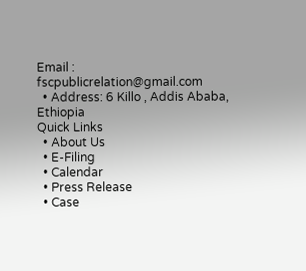Email : fscpublicrelation@gmail.com
  • Address: 6 Killo , Addis Ababa, Ethiopia
Quick Links
  • About Us
  • E-Filing
  • Calendar
  • Press Release
  • Case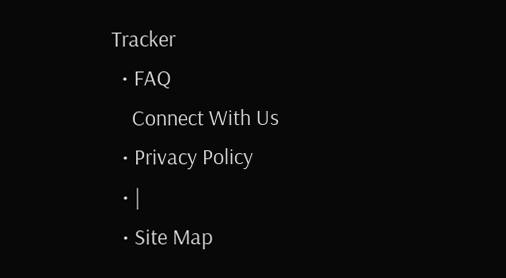Tracker
  • FAQ
    Connect With Us
  • Privacy Policy
  • |
  • Site Map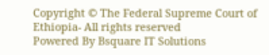Copyright © The Federal Supreme Court of Ethiopia- All rights reserved
Powered By Bsquare IT Solutions